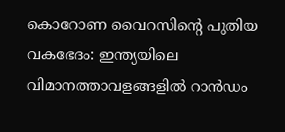കൊറോണ വൈറസിന്റെ പുതിയ വകഭേദം: ഇന്ത്യയിലെ വിമാനത്താവളങ്ങളിൽ റാൻഡം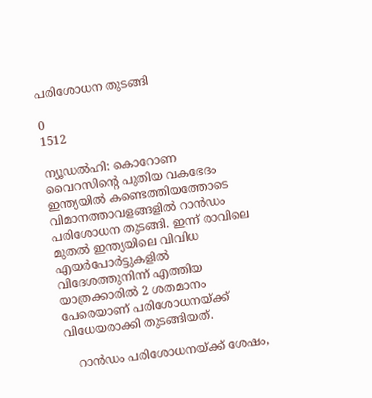പരിശോധന തുടങ്ങി

0
1512

ന്യൂഡൽഹി: കൊറോണ വൈറസിന്റെ പുതിയ വകഭേദം ഇന്ത്യയിൽ കണ്ടെത്തിയത്തോടെ വിമാനത്താവളങ്ങളിൽ റാൻഡം പരിശോധന തുടങ്ങി. ഇന്ന് രാവിലെ മുതൽ ഇന്ത്യയിലെ വിവിധ എയർപോർട്ടുകളിൽ വിദേശത്തുനിന്ന് എത്തിയ യാത്രക്കാരിൽ 2 ശതമാനം പേരെയാണ് പരിശോധനയ്ക്ക് വിധേയരാക്കി തുടങ്ങിയത്.

   റാൻഡം പരിശോധനയ്ക്ക് ശേഷം,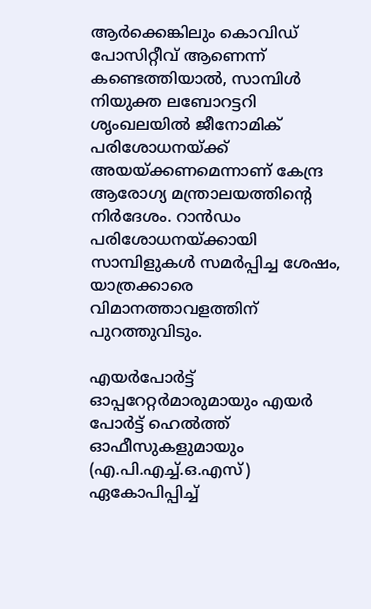ആർക്കെങ്കിലും കൊവിഡ് പോസിറ്റീവ് ആണെന്ന് കണ്ടെത്തിയാൽ, സാമ്പിൾ നിയുക്ത ലബോറട്ടറി ശൃംഖലയിൽ ജീനോമിക് പരിശോധനയ്ക്ക് അയയ്ക്കണമെന്നാണ് കേന്ദ്ര ആരോഗ്യ മന്ത്രാലയത്തിന്റെ നിർദേശം. റാൻഡം പരിശോധനയ്ക്കായി സാമ്പിളുകൾ സമർപ്പിച്ച ശേഷം, യാത്രക്കാരെ വിമാനത്താവളത്തിന് പുറത്തുവിടും.

എയർപോർട്ട് ഓപ്പറേറ്റർമാരുമായും എയർ പോർട്ട് ഹെൽത്ത് ഓഫീസുകളുമായും (എ.പി.എച്ച്.ഒ.എസ്) ഏകോപിപ്പിച്ച്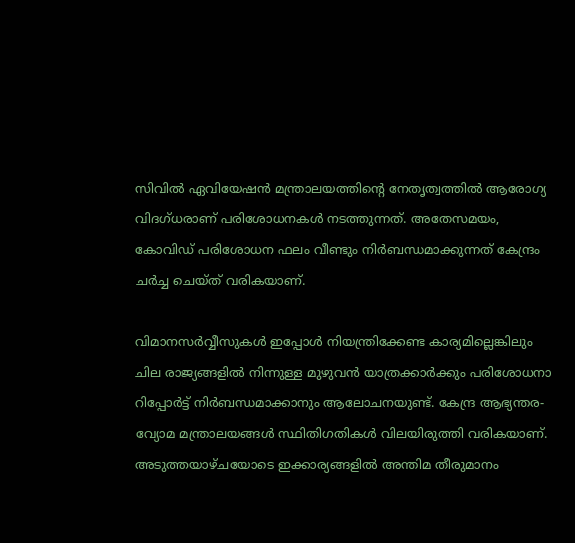സിവിൽ ഏവിയേഷൻ മന്ത്രാലയത്തിന്റെ നേതൃത്വത്തിൽ ആരോഗ്യ വിദഗ്ധരാണ് പരിശോധനകൾ നടത്തുന്നത്. അതേസമയം, കോവിഡ് പരിശോധന ഫലം വീണ്ടും നിർബന്ധമാക്കുന്നത് കേന്ദ്രം ചർച്ച ചെയ്ത് വരികയാണ്.

വിമാനസർവ്വീസുകൾ ഇപ്പോൾ നിയന്ത്രിക്കേണ്ട കാര്യമില്ലെങ്കിലും ചില രാജ്യങ്ങളിൽ നിന്നുള്ള മുഴുവൻ യാത്രക്കാർക്കും പരിശോധനാ റിപ്പോർട്ട് നിർബന്ധമാക്കാനും ആലോചനയുണ്ട്. കേന്ദ്ര ആഭ്യന്തര-വ്യോമ മന്ത്രാലയങ്ങൾ സ്ഥിതിഗതികൾ വിലയിരുത്തി വരികയാണ്. അടുത്തയാഴ്ചയോടെ ഇക്കാര്യങ്ങളിൽ അന്തിമ തീരുമാനം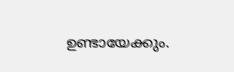ഉണ്ടായേക്കും.